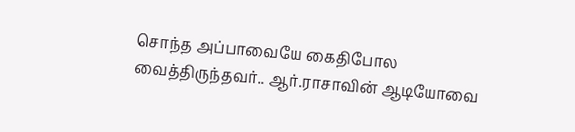சொந்த அப்பாவையே கைதிபோல வைத்திருந்தவர்.. ஆர்.ராசாவின் ஆடியோவை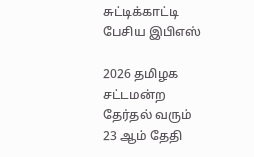சுட்டிக்காட்டி பேசிய இபிஎஸ்

2026 தமிழக சட்டமன்ற தேர்தல் வரும் 23 ஆம் தேதி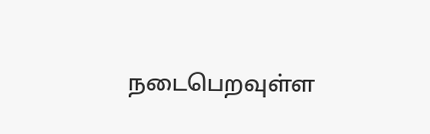நடைபெறவுள்ள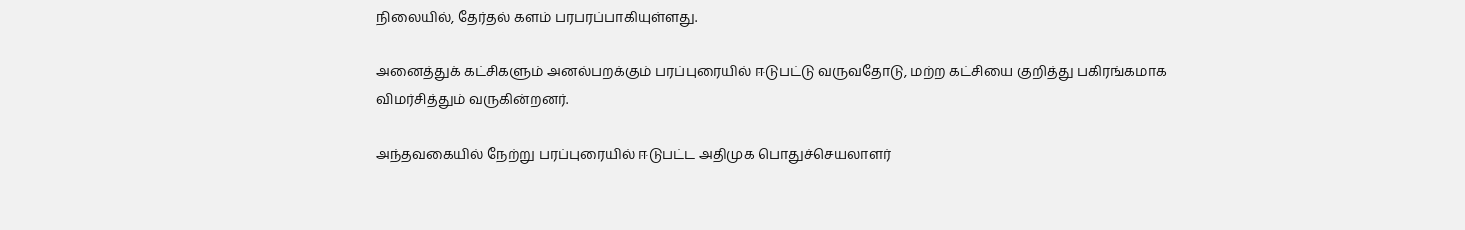நிலையில், தேர்தல் களம் பரபரப்பாகியுள்ளது.

அனைத்துக் கட்சிகளும் அனல்பறக்கும் பரப்புரையில் ஈடுபட்டு வருவதோடு, மற்ற கட்சியை குறித்து பகிரங்கமாக விமர்சித்தும் வருகின்றனர்.

அந்தவகையில் நேற்று பரப்புரையில் ஈடுபட்ட அதிமுக பொதுச்செயலாளர்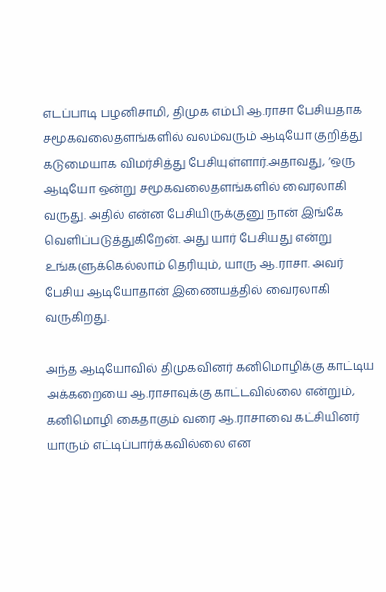எடப்பாடி பழனிசாமி, திமுக எம்பி ஆ.ராசா பேசியதாக சமூகவலைதளங்களில் வலம்வரும் ஆடியோ குறித்து கடுமையாக விமர்சித்து பேசியுள்ளார்.அதாவது, ‘ஒரு ஆடியோ ஒன்று சமூகவலைதளங்களில் வைரலாகி வருது. அதில் என்ன பேசியிருக்குனு நான் இங்கே வெளிப்படுத்துகிறேன். அது யார் பேசியது என்று உங்களுக்கெல்லாம் தெரியும், யாரு ஆ.ராசா. அவர் பேசிய ஆடியோதான் இணையத்தில் வைரலாகி வருகிறது.

அந்த ஆடியோவில் திமுகவினர் கனிமொழிக்கு காட்டிய அக்கறையை ஆ.ராசாவுக்கு காட்டவில்லை என்றும், கனிமொழி கைதாகும் வரை ஆ.ராசாவை கட்சியினர் யாரும் எட்டிப்பார்க்கவில்லை என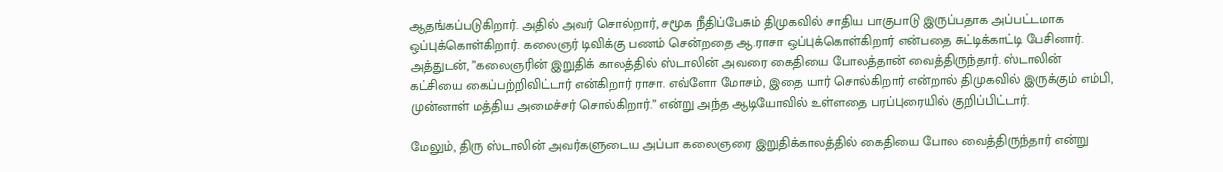ஆதங்கப்படுகிறார். அதில் அவர் சொல்றார், சமூக நீதிப்பேசும் திமுகவில் சாதிய பாகுபாடு இருப்பதாக அப்பட்டமாக ஒப்புக்கொள்கிறார். கலைஞர் டிவிக்கு பணம் சென்றதை ஆ.ராசா ஒப்புக்கொள்கிறார் என்பதை சுட்டிக்காட்டி பேசினார். அத்துடன், ”கலைஞரின் இறுதிக் காலத்தில் ஸ்டாலின் அவரை கைதியை போலத்தான் வைத்திருந்தார். ஸ்டாலின் கட்சியை கைப்பற்றிவிட்டார் என்கிறார் ராசா. எவ்ளோ மோசம், இதை யார் சொல்கிறார் என்றால் திமுகவில் இருக்கும் எம்பி, முன்னாள் மத்திய அமைச்சர் சொல்கிறார்.” என்று அந்த ஆடியோவில் உள்ளதை பரப்புரையில் குறிப்பிட்டார்.

மேலும், திரு ஸ்டாலின் அவர்களுடைய அப்பா கலைஞரை இறுதிக்காலத்தில் கைதியை போல வைத்திருந்தார் என்று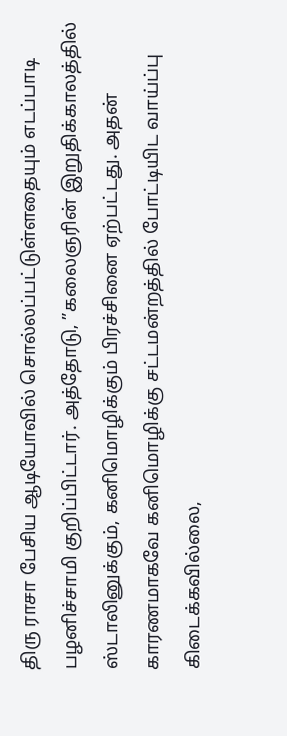திரு ராசா பேசிய ஆடியோவில் சொல்லப்பட்டுள்ளதையும் எடப்பாடி பழனிச்சாமி குறிப்பிட்டார். அத்தோடு, ”கலைஞரின் இறுதிக்காலத்தில் ஸ்டாலினுக்கும், கனிமொழிக்கும் பிரச்சினை ஏற்பட்டது. அதன் காரணமாகவே கனிமொழிக்கு சட்டமன்றத்தில் போட்டியிட வாய்ப்பு கிடைக்கவில்லை,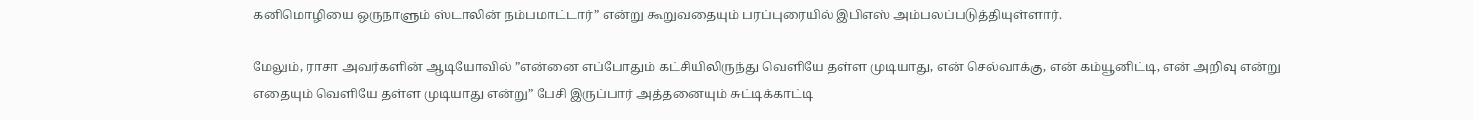கனிமொழியை ஒருநாளும் ஸ்டாலின் நம்பமாட்டார்” என்று கூறுவதையும் பரப்புரையில் இபிஎஸ் அம்பலப்படுத்தியுள்ளார்.

மேலும், ராசா அவர்களின் ஆடியோவில் ”என்னை எப்போதும் கட்சியிலிருந்து வெளியே தள்ள முடியாது, என் செல்வாக்கு, என் கம்யூனிட்டி, என் அறிவு என்று எதையும் வெளியே தள்ள முடியாது என்று” பேசி இருப்பார் அத்தனையும் சுட்டிக்காட்டி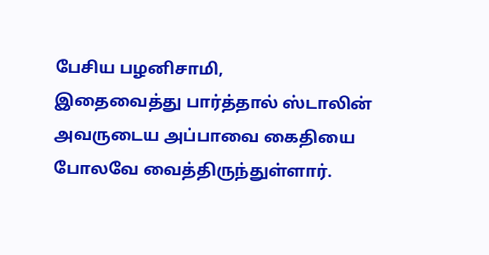பேசிய பழனிசாமி,
இதைவைத்து பார்த்தால் ஸ்டாலின் அவருடைய அப்பாவை கைதியை போலவே வைத்திருந்துள்ளார்.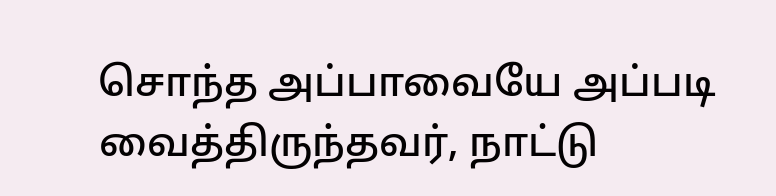சொந்த அப்பாவையே அப்படி வைத்திருந்தவர், நாட்டு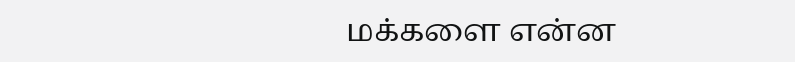மக்களை என்ன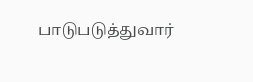பாடுபடுத்துவார்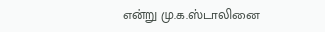என்று மு.க.ஸ்டாலினை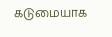கடுமையாக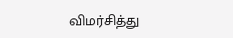விமர்சித்து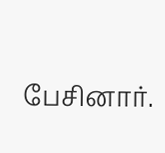பேசினார்.